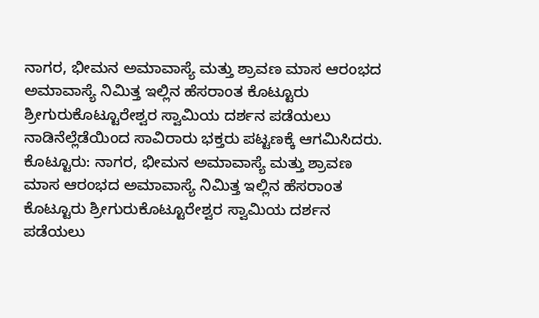ನಾಗರ, ಭೀಮನ ಅಮಾವಾಸ್ಯೆ ಮತ್ತು ಶ್ರಾವಣ ಮಾಸ ಆರಂಭದ ಅಮಾವಾಸ್ಯೆ ನಿಮಿತ್ತ ಇಲ್ಲಿನ ಹೆಸರಾಂತ ಕೊಟ್ಟೂರು ಶ್ರೀಗುರುಕೊಟ್ಟೂರೇಶ್ವರ ಸ್ವಾಮಿಯ ದರ್ಶನ ಪಡೆಯಲು ನಾಡಿನೆಲ್ಲೆಡೆಯಿಂದ ಸಾವಿರಾರು ಭಕ್ತರು ಪಟ್ಟಣಕ್ಕೆ ಆಗಮಿಸಿದರು.
ಕೊಟ್ಟೂರು: ನಾಗರ, ಭೀಮನ ಅಮಾವಾಸ್ಯೆ ಮತ್ತು ಶ್ರಾವಣ ಮಾಸ ಆರಂಭದ ಅಮಾವಾಸ್ಯೆ ನಿಮಿತ್ತ ಇಲ್ಲಿನ ಹೆಸರಾಂತ ಕೊಟ್ಟೂರು ಶ್ರೀಗುರುಕೊಟ್ಟೂರೇಶ್ವರ ಸ್ವಾಮಿಯ ದರ್ಶನ ಪಡೆಯಲು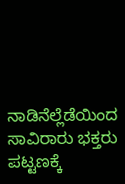ನಾಡಿನೆಲ್ಲೆಡೆಯಿಂದ ಸಾವಿರಾರು ಭಕ್ತರು ಪಟ್ಟಣಕ್ಕೆ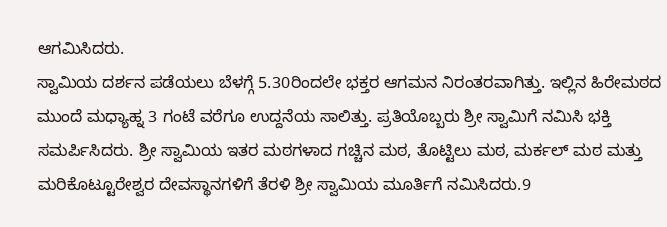ಆಗಮಿಸಿದರು.
ಸ್ವಾಮಿಯ ದರ್ಶನ ಪಡೆಯಲು ಬೆಳಗ್ಗೆ 5.30ರಿಂದಲೇ ಭಕ್ತರ ಆಗಮನ ನಿರಂತರವಾಗಿತ್ತು. ಇಲ್ಲಿನ ಹಿರೇಮಠದ ಮುಂದೆ ಮಧ್ಯಾಹ್ನ 3 ಗಂಟೆ ವರೆಗೂ ಉದ್ದನೆಯ ಸಾಲಿತ್ತು. ಪ್ರತಿಯೊಬ್ಬರು ಶ್ರೀ ಸ್ವಾಮಿಗೆ ನಮಿಸಿ ಭಕ್ತಿ ಸಮರ್ಪಿಸಿದರು. ಶ್ರೀ ಸ್ವಾಮಿಯ ಇತರ ಮಠಗಳಾದ ಗಚ್ಚಿನ ಮಠ, ತೊಟ್ಟಿಲು ಮಠ, ಮರ್ಕಲ್ ಮಠ ಮತ್ತು ಮರಿಕೊಟ್ಟೂರೇಶ್ವರ ದೇವಸ್ಥಾನಗಳಿಗೆ ತೆರಳಿ ಶ್ರೀ ಸ್ವಾಮಿಯ ಮೂರ್ತಿಗೆ ನಮಿಸಿದರು.9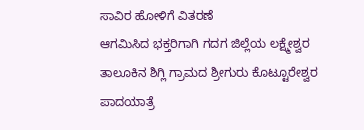ಸಾವಿರ ಹೋಳಿಗೆ ವಿತರಣೆ
ಆಗಮಿಸಿದ ಭಕ್ತರಿಗಾಗಿ ಗದಗ ಜಿಲ್ಲೆಯ ಲಕ್ಷ್ಮೇಶ್ವರ ತಾಲೂಕಿನ ಶಿಗ್ಲಿ ಗ್ರಾಮದ ಶ್ರೀಗುರು ಕೊಟ್ಟೂರೇಶ್ವರ ಪಾದಯಾತ್ರೆ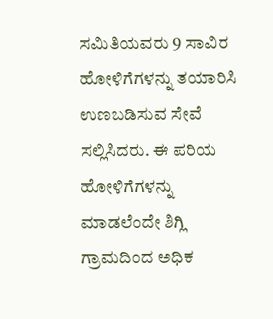ಸಮಿತಿಯವರು 9 ಸಾವಿರ ಹೋಳಿಗೆಗಳನ್ನು ತಯಾರಿಸಿ ಉಣಬಡಿಸುವ ಸೇವೆ ಸಲ್ಲಿಸಿದರು. ಈ ಪರಿಯ ಹೋಳಿಗೆಗಳನ್ನು ಮಾಡಲೆಂದೇ ಶಿಗ್ಲಿ ಗ್ರಾಮದಿಂದ ಅಧಿಕ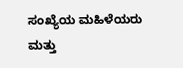ಸಂಖ್ಯೆಯ ಮಹಿಳೆಯರು ಮತ್ತು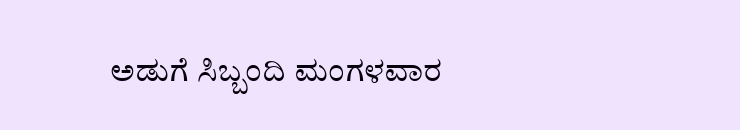ಅಡುಗೆ ಸಿಬ್ಬಂದಿ ಮಂಗಳವಾರ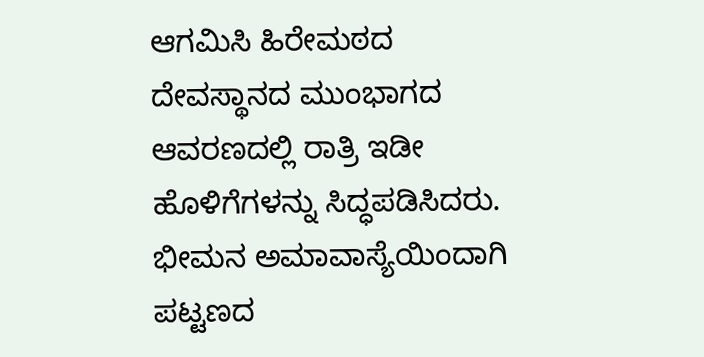ಆಗಮಿಸಿ ಹಿರೇಮಠದ ದೇವಸ್ಥಾನದ ಮುಂಭಾಗದ ಆವರಣದಲ್ಲಿ ರಾತ್ರಿ ಇಡೀ ಹೊಳಿಗೆಗಳನ್ನು ಸಿದ್ಧಪಡಿಸಿದರು. ಭೀಮನ ಅಮಾವಾಸ್ಯೆಯಿಂದಾಗಿ ಪಟ್ಟಣದ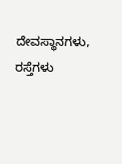ದೇವಸ್ಥಾನಗಳು, ರಸ್ತೆಗಳು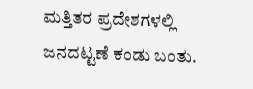ಮತ್ತಿತರ ಪ್ರದೇಶಗಳಲ್ಲಿ ಜನದಟ್ಟಣೆ ಕಂಡು ಬಂತು.